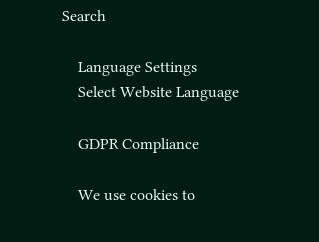Search

    Language Settings
    Select Website Language

    GDPR Compliance

    We use cookies to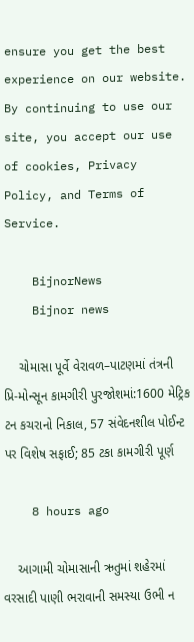ensure you get the best experience on our website. By continuing to use our site, you accept our use of cookies, Privacy Policy, and Terms of Service.

    BijnorNews
    Bijnor news

    ચોમાસા પૂર્વે વેરાવળ–પાટણમાં તંત્રની પ્રિ-મોન્સૂન કામગીરી પુરજોશમાં:1600 મેટ્રિક ટન કચરાનો નિકાલ, 57 સંવેદનશીલ પોઈન્ટ પર વિશેષ સફાઈ; 85 ટકા કામગીરી પૂર્ણ

    8 hours ago

    આગામી ચોમાસાની ઋતુમાં શહેરમાં વરસાદી પાણી ભરાવાની સમસ્યા ઉભી ન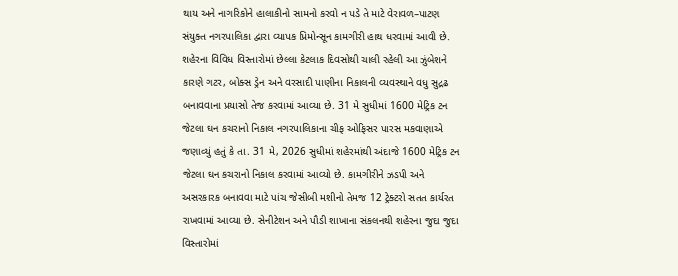થાય અને નાગરિકોને હાલાકીનો સામનો કરવો ન પડે તે માટે વેરાવળ–પાટણ સંયુક્ત નગરપાલિકા દ્વારા વ્યાપક પ્રિમોન્સૂન કામગીરી હાથ ધરવામાં આવી છે. શહેરના વિવિધ વિસ્તારોમાં છેલ્લા કેટલાક દિવસોથી ચાલી રહેલી આ ઝુંબેશને કારણે ગટર, બોક્સ ડ્રેન અને વરસાદી પાણીના નિકાલની વ્યવસ્થાને વધુ સુદ્રઢ બનાવવાના પ્રયાસો તેજ કરવામાં આવ્યા છે. 31 મે સુધીમાં 1600 મેટ્રિક ટન જેટલા ઘન કચરાનો નિકાલ નગરપાલિકાના ચીફ ઓફિસર પારસ મકવાણાએ જણાવ્યું હતું કે તા. 31 મે, 2026 સુધીમાં શહેરમાંથી અંદાજે 1600 મેટ્રિક ટન જેટલા ઘન કચરાનો નિકાલ કરવામાં આવ્યો છે. કામગીરીને ઝડપી અને અસરકારક બનાવવા માટે પાંચ જેસીબી મશીનો તેમજ 12 ટ્રેક્ટરો સતત કાર્યરત રાખવામાં આવ્યા છે. સેનીટેશન અને પૌડી શાખાના સંકલનથી શહેરના જુદા જુદા વિસ્તારોમાં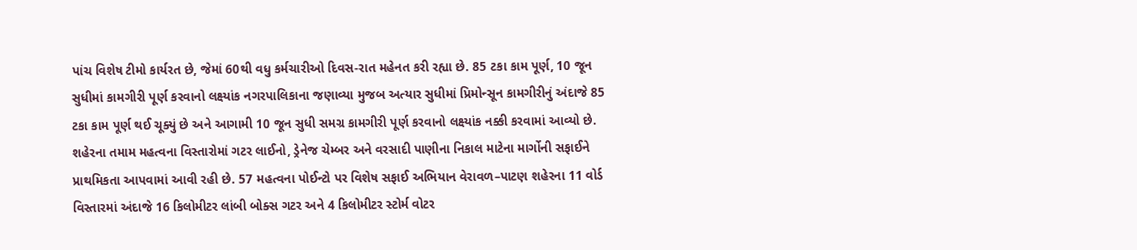પાંચ વિશેષ ટીમો કાર્યરત છે, જેમાં 60થી વધુ કર્મચારીઓ દિવસ-રાત મહેનત કરી રહ્યા છે. 85 ટકા કામ પૂર્ણ, 10 જૂન સુધીમાં કામગીરી પૂર્ણ કરવાનો લક્ષ્યાંક નગરપાલિકાના જણાવ્યા મુજબ અત્યાર સુધીમાં પ્રિમોન્સૂન કામગીરીનું અંદાજે 85 ટકા કામ પૂર્ણ થઈ ચૂક્યું છે અને આગામી 10 જૂન સુધી સમગ્ર કામગીરી પૂર્ણ કરવાનો લક્ષ્યાંક નક્કી કરવામાં આવ્યો છે. શહેરના તમામ મહત્વના વિસ્તારોમાં ગટર લાઈનો, ડ્રેનેજ ચેમ્બર અને વરસાદી પાણીના નિકાલ માટેના માર્ગોની સફાઈને પ્રાથમિકતા આપવામાં આવી રહી છે. 57 મહત્વના પોઈન્ટો પર વિશેષ સફાઈ અભિયાન વેરાવળ–પાટણ શહેરના 11 વોર્ડ વિસ્તારમાં અંદાજે 16 કિલોમીટર લાંબી બોક્સ ગટર અને 4 કિલોમીટર સ્ટોર્મ વોટર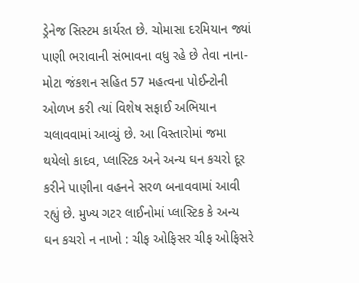ડ્રેનેજ સિસ્ટમ કાર્યરત છે. ચોમાસા દરમિયાન જ્યાં પાણી ભરાવાની સંભાવના વધુ રહે છે તેવા નાના-મોટા જંકશન સહિત 57 મહત્વના પોઈન્ટોની ઓળખ કરી ત્યાં વિશેષ સફાઈ અભિયાન ચલાવવામાં આવ્યું છે. આ વિસ્તારોમાં જમા થયેલો કાદવ, પ્લાસ્ટિક અને અન્ય ઘન કચરો દૂર કરીને પાણીના વહનને સરળ બનાવવામાં આવી રહ્યું છે. મુખ્ય ગટર લાઈનોમાં પ્લાસ્ટિક કે અન્ય ઘન કચરો ન નાખો : ચીફ ઓફિસર ચીફ ઓફિસરે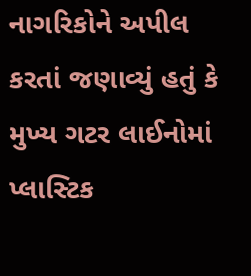નાગરિકોને અપીલ કરતાં જણાવ્યું હતું કે મુખ્ય ગટર લાઈનોમાં પ્લાસ્ટિક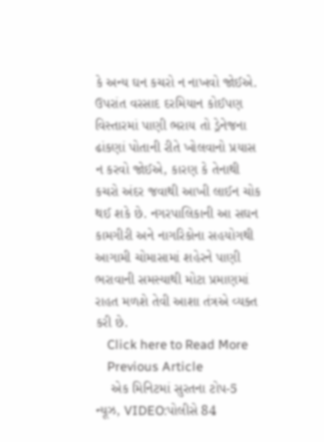કે અન્ય ઘન કચરો ન નાખવો જોઈએ. ઉપરાંત વરસાદ દરમિયાન કોઈપણ વિસ્તારમાં પાણી ભરાય તો ડ્રેનેજના ઢાંકણાં પોતાની રીતે ખોલવાનો પ્રયાસ ન કરવો જોઈએ, કારણ કે તેનાથી કચરો અંદર જવાથી આખી લાઈન ચોક થઈ શકે છે. નગરપાલિકાની આ સઘન કામગીરી અને નાગરિકોના સહયોગથી આગામી ચોમાસામાં શહેરને પાણી ભરાવાની સમસ્યાથી મોટા પ્રમાણમાં રાહત મળશે તેવી આશા તંત્રએ વ્યક્ત કરી છે.
    Click here to Read More
    Previous Article
    એક મિનિટમાં સુરતના ટોપ-5 ન્યૂઝ, VIDEO:પોલીસે 84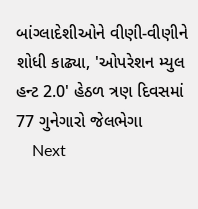બાંગ્લાદેશીઓને વીણી-વીણીને શોધી કાઢ્યા, 'ઓપરેશન મ્યુલ હન્ટ 2.0' હેઠળ ત્રણ દિવસમાં 77 ગુનેગારો જેલભેગા
    Next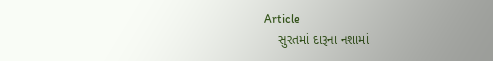Article
    સુરતમાં દારૂના નશામાં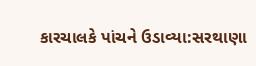કારચાલકે પાંચને ઉડાવ્યા:સરથાણા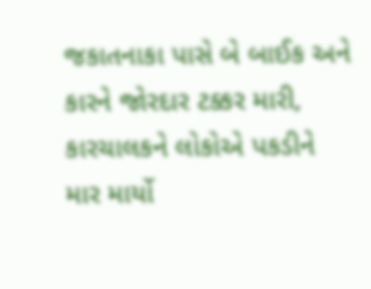જકાતનાકા પાસે બે બાઈક અને કારને જોરદાર ટક્કર મારી, કારચાલકને લોકોએ પકડીને માર માર્યો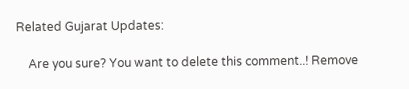Related Gujarat Updates:

    Are you sure? You want to delete this comment..! Remove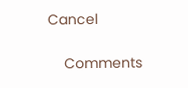Cancel

    Comments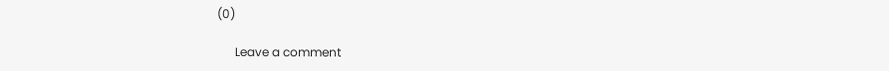(0)

      Leave a comment